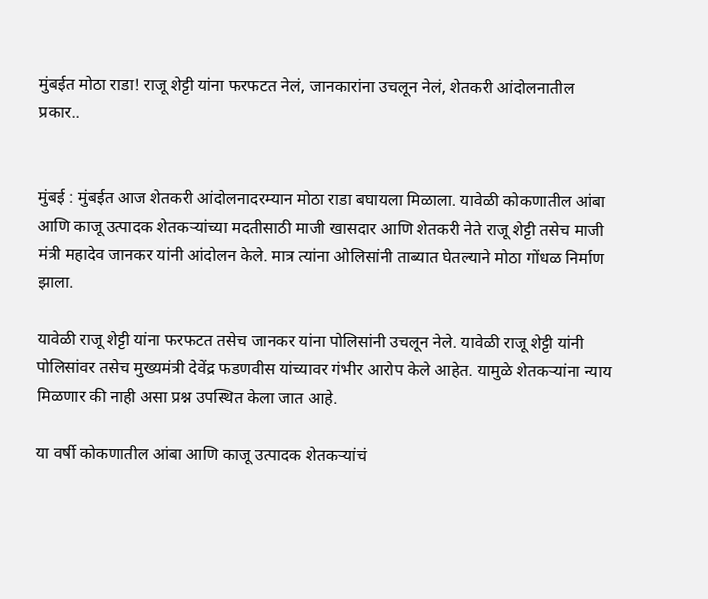मुंबईत मोठा राडा! राजू शेट्टी यांना फरफटत नेलं, जानकारांना उचलून नेलं, शेतकरी आंदोलनातील प्रकार..


मुंबई : मुंबईत आज शेतकरी आंदोलनादरम्यान मोठा राडा बघायला मिळाला. यावेळी कोकणातील आंबा आणि काजू उत्पादक शेतकऱ्यांच्या मदतीसाठी माजी खासदार आणि शेतकरी नेते राजू शेट्टी तसेच माजी मंत्री महादेव जानकर यांनी आंदोलन केले. मात्र त्यांना ओलिसांनी ताब्यात घेतल्याने मोठा गोंधळ निर्माण झाला.

यावेळी राजू शेट्टी यांना फरफटत तसेच जानकर यांना पोलिसांनी उचलून नेले. यावेळी राजू शेट्टी यांनी पोलिसांवर तसेच मुख्यमंत्री देवेंद्र फडणवीस यांच्यावर गंभीर आरोप केले आहेत. यामुळे शेतकऱ्यांना न्याय मिळणार की नाही असा प्रश्न उपस्थित केला जात आहे.

या वर्षी कोकणातील आंबा आणि काजू उत्पादक शेतकऱ्यांचं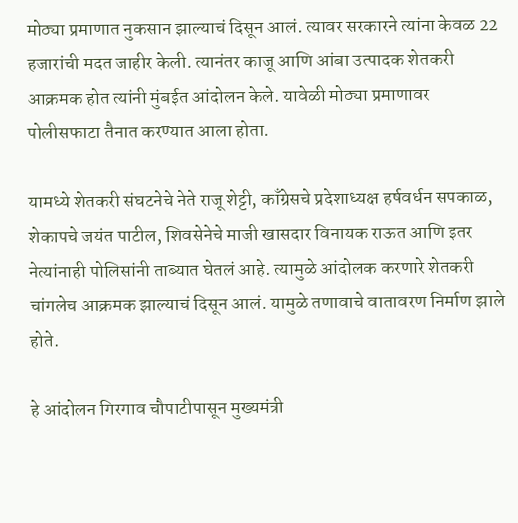मोठ्या प्रमाणात नुकसान झाल्याचं दिसून आलं. त्यावर सरकारने त्यांना केवळ 22 हजारांची मदत जाहीर केली. त्यानंतर काजू आणि आंबा उत्पादक शेतकरी आक्रमक होत त्यांनी मुंबईत आंदोलन केले. यावेळी मोठ्या प्रमाणावर पोलीसफाटा तैनात करण्यात आला होता.

यामध्ये शेतकरी संघटनेचे नेते राजू शेट्टी, काँग्रेसचे प्रदेशाध्यक्ष हर्षवर्धन सपकाळ, शेकापचे जयंत पाटील, शिवसेनेचे माजी खासदार विनायक राऊत आणि इतर नेत्यांनाही पोलिसांनी ताब्यात घेतलं आहे. त्यामुळे आंदोलक करणारे शेतकरी चांगलेच आक्रमक झाल्याचं दिसून आलं. यामुळे तणावाचे वातावरण निर्माण झाले होते.

हे आंदोलन गिरगाव चौपाटीपासून मुख्यमंत्री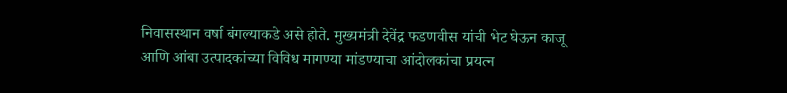निवासस्थान वर्षा बंगल्याकडे असे होते. मुख्यमंत्री देवेंद्र फडणवीस यांची भेट घेऊन काजू आणि आंबा उत्पादकांच्या विविध मागण्या मांडण्याचा आंदोलकांचा प्रयत्न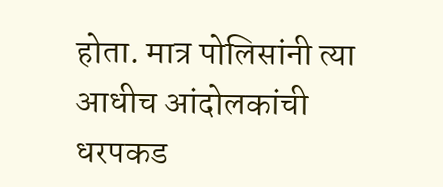होता. मात्र पोलिसांनी त्या आधीच आंदोलकांची धरपकड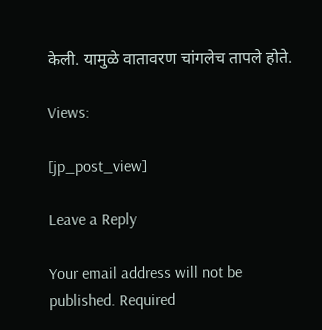केली. यामुळे वातावरण चांगलेच तापले होते.

Views:

[jp_post_view]

Leave a Reply

Your email address will not be published. Required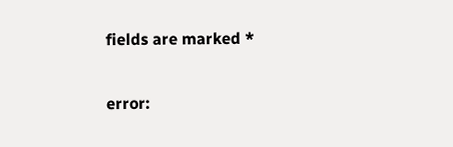fields are marked *

error: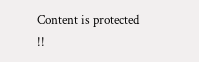Content is protected !!